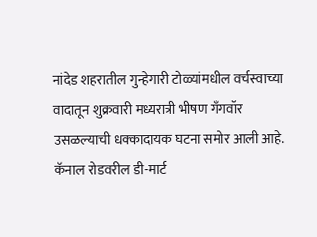नांदेड शहरातील गुन्हेगारी टोळ्यांमधील वर्चस्वाच्या वादातून शुक्रवारी मध्यरात्री भीषण गँगवॉर उसळल्याची धक्कादायक घटना समोर आली आहे. कॅनाल रोडवरील डी-मार्ट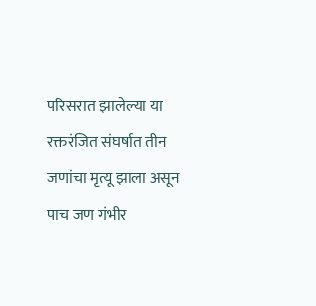परिसरात झालेल्या या रक्तरंजित संघर्षात तीन जणांचा मृत्यू झाला असून पाच जण गंभीर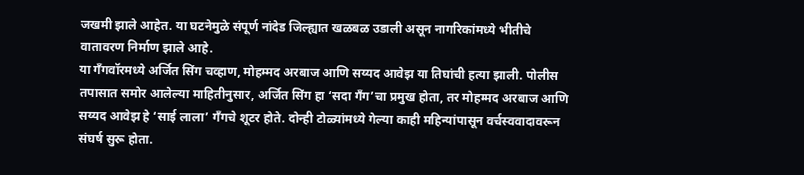जखमी झाले आहेत. या घटनेमुळे संपूर्ण नांदेड जिल्ह्यात खळबळ उडाली असून नागरिकांमध्ये भीतीचे वातावरण निर्माण झाले आहे.
या गँगवॉरमध्ये अर्जित सिंग चव्हाण, मोहम्मद अरबाज आणि सय्यद आवेझ या तिघांची हत्या झाली. पोलीस तपासात समोर आलेल्या माहितीनुसार, अर्जित सिंग हा ‘सदा गँग’चा प्रमुख होता, तर मोहम्मद अरबाज आणि सय्यद आवेझ हे ‘साई लाला’ गँगचे शूटर होते. दोन्ही टोळ्यांमध्ये गेल्या काही महिन्यांपासून वर्चस्ववादावरून संघर्ष सुरू होता.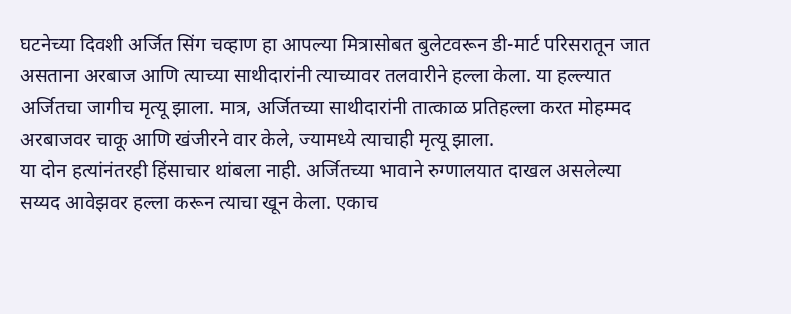घटनेच्या दिवशी अर्जित सिंग चव्हाण हा आपल्या मित्रासोबत बुलेटवरून डी-मार्ट परिसरातून जात असताना अरबाज आणि त्याच्या साथीदारांनी त्याच्यावर तलवारीने हल्ला केला. या हल्ल्यात अर्जितचा जागीच मृत्यू झाला. मात्र, अर्जितच्या साथीदारांनी तात्काळ प्रतिहल्ला करत मोहम्मद अरबाजवर चाकू आणि खंजीरने वार केले, ज्यामध्ये त्याचाही मृत्यू झाला.
या दोन हत्यांनंतरही हिंसाचार थांबला नाही. अर्जितच्या भावाने रुग्णालयात दाखल असलेल्या सय्यद आवेझवर हल्ला करून त्याचा खून केला. एकाच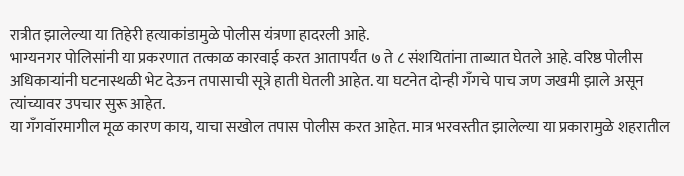रात्रीत झालेल्या या तिहेरी हत्याकांडामुळे पोलीस यंत्रणा हादरली आहे.
भाग्यनगर पोलिसांनी या प्रकरणात तत्काळ कारवाई करत आतापर्यंत ७ ते ८ संशयितांना ताब्यात घेतले आहे. वरिष्ठ पोलीस अधिकाऱ्यांनी घटनास्थळी भेट देऊन तपासाची सूत्रे हाती घेतली आहेत. या घटनेत दोन्ही गँगचे पाच जण जखमी झाले असून त्यांच्यावर उपचार सुरू आहेत.
या गँगवॉरमागील मूळ कारण काय, याचा सखोल तपास पोलीस करत आहेत. मात्र भरवस्तीत झालेल्या या प्रकारामुळे शहरातील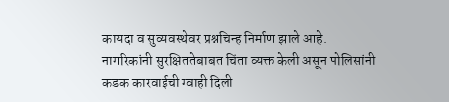कायदा व सुव्यवस्थेवर प्रश्नचिन्ह निर्माण झाले आहे. नागरिकांनी सुरक्षिततेबाबत चिंता व्यक्त केली असून पोलिसांनी कडक कारवाईची ग्वाही दिली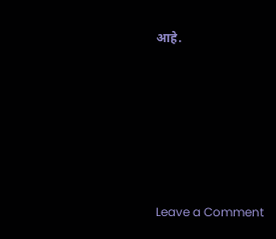आहे.







Leave a Comment